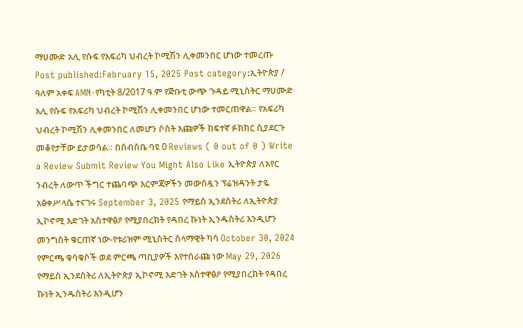ማሀሙድ አሊ የሱፍ የአፍሪካ ህብረት ኮሚሽን ሊቀመንበር ሆነው ተመረጡ Post published:February 15, 2025 Post category:ኢትዮጵያ / ዓለም አቀፍ AMN-የካቲት 8/2017 ዓ.ም የጅቡቲ ውጭ ጉዳይ ሚኒስትር ማሀሙድ አሊ የሱፍ የአፍሪካ ህብረት ኮሚሽን ሊቀመንበር ሆነው ተመርጠዋል። የአፍሪካ ህብረት ኮሚሽን ሊቀመንበር ለመሆን ሶስት እጩዎች ከፍተኛ ፉክክር ሲያደርጉ መቆየታቸው ይታወሳል። በሰብስቤ ባዩ 0 Reviews ( 0 out of 0 ) Write a Review Submit Review You Might Also Like ኢትዮጵያ ለአየር ንብረት ለውጥ ችግር ተጨባጭ እርምጃዎችን መውሰዷን ፕሬዝዳንት ታዬ አፅቀሥላሴ ተናገሩ September 3, 2025 የማይስ ኢንደስትሪ ለኢትዮጵያ ኢኮኖሚ እድገት አስተዋፅዖ የሚያበረክት የዳበረ ኩነት ኢንዱስትሪ እንዲሆን መንግስት ቁርጠኛ ነው-የቱሪዝም ሚኒስትር ሰላማዊት ካሳ October 30, 2024 የምርጫ ቁሳቁሶች ወደ ምርጫ ጣቢያዎች እየተሰራጩ ነው May 29, 2026
የማይስ ኢንደስትሪ ለኢትዮጵያ ኢኮኖሚ እድገት አስተዋፅዖ የሚያበረክት የዳበረ ኩነት ኢንዱስትሪ እንዲሆን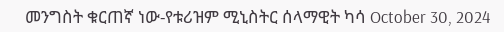መንግስት ቁርጠኛ ነው-የቱሪዝም ሚኒስትር ሰላማዊት ካሳ October 30, 2024